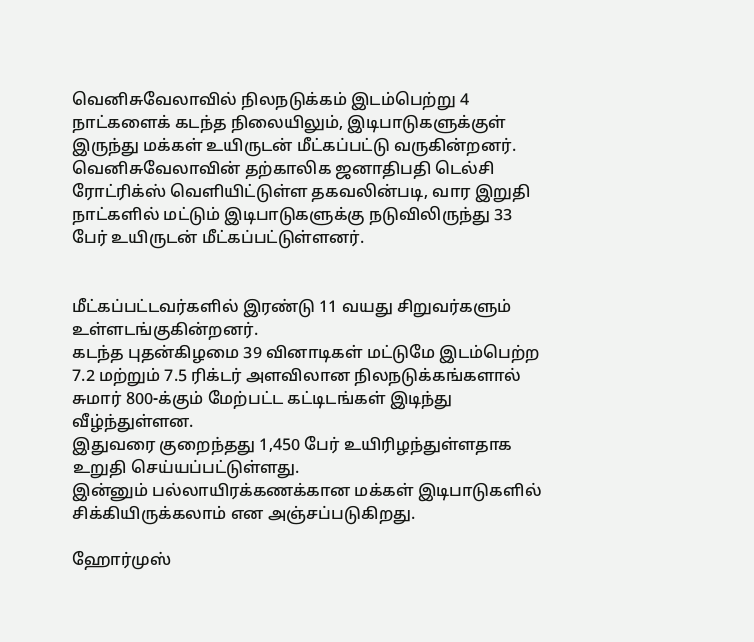வெனிசுவேலாவில் நிலநடுக்கம் இடம்பெற்று 4 நாட்களைக் கடந்த நிலையிலும், இடிபாடுகளுக்குள் இருந்து மக்கள் உயிருடன் மீட்கப்பட்டு வருகின்றனர்.
வெனிசுவேலாவின் தற்காலிக ஜனாதிபதி டெல்சி ரோட்ரிக்ஸ் வெளியிட்டுள்ள தகவலின்படி, வார இறுதி நாட்களில் மட்டும் இடிபாடுகளுக்கு நடுவிலிருந்து 33 பேர் உயிருடன் மீட்கப்பட்டுள்ளனர்.


மீட்கப்பட்டவர்களில் இரண்டு 11 வயது சிறுவர்களும் உள்ளடங்குகின்றனர்.
கடந்த புதன்கிழமை 39 வினாடிகள் மட்டுமே இடம்பெற்ற 7.2 மற்றும் 7.5 ரிக்டர் அளவிலான நிலநடுக்கங்களால் சுமார் 800-க்கும் மேற்பட்ட கட்டிடங்கள் இடிந்து வீழ்ந்துள்ளன.
இதுவரை குறைந்தது 1,450 பேர் உயிரிழந்துள்ளதாக உறுதி செய்யப்பட்டுள்ளது.
இன்னும் பல்லாயிரக்கணக்கான மக்கள் இடிபாடுகளில் சிக்கியிருக்கலாம் என அஞ்சப்படுகிறது.

ஹோர்முஸ்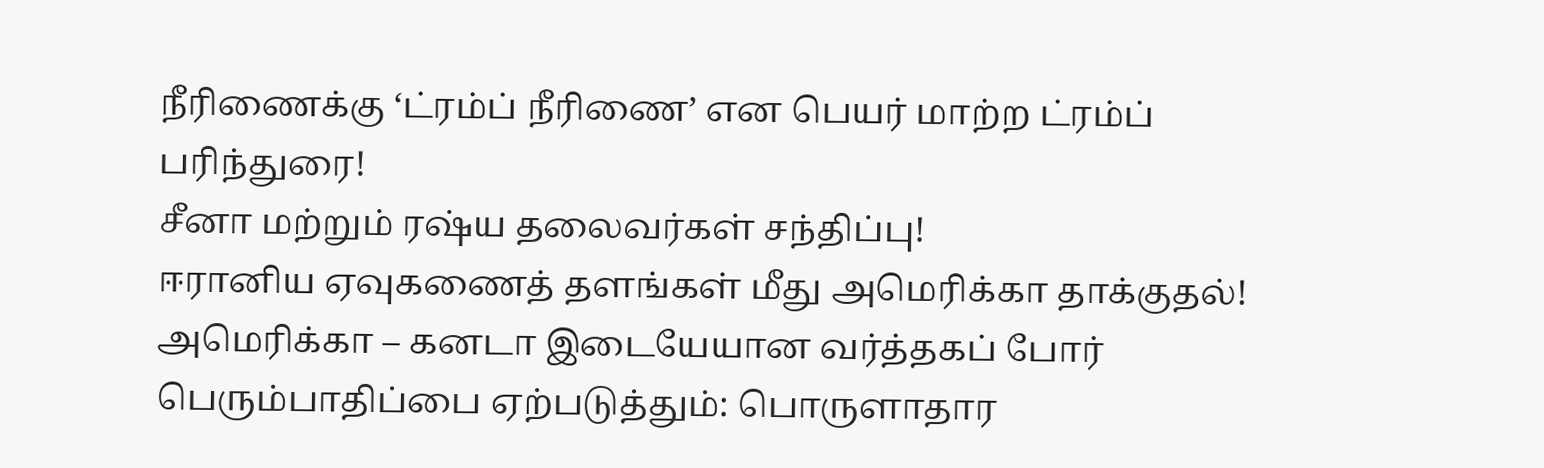நீரிணைக்கு ‘ட்ரம்ப் நீரிணை’ என பெயர் மாற்ற ட்ரம்ப் பரிந்துரை!
சீனா மற்றும் ரஷ்ய தலைவர்கள் சந்திப்பு!
ஈரானிய ஏவுகணைத் தளங்கள் மீது அமெரிக்கா தாக்குதல்!
அமெரிக்கா – கனடா இடையேயான வர்த்தகப் போர் பெரும்பாதிப்பை ஏற்படுத்தும்: பொருளாதார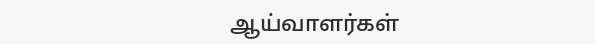ஆய்வாளர்கள்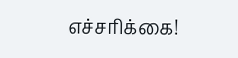எச்சரிக்கை!